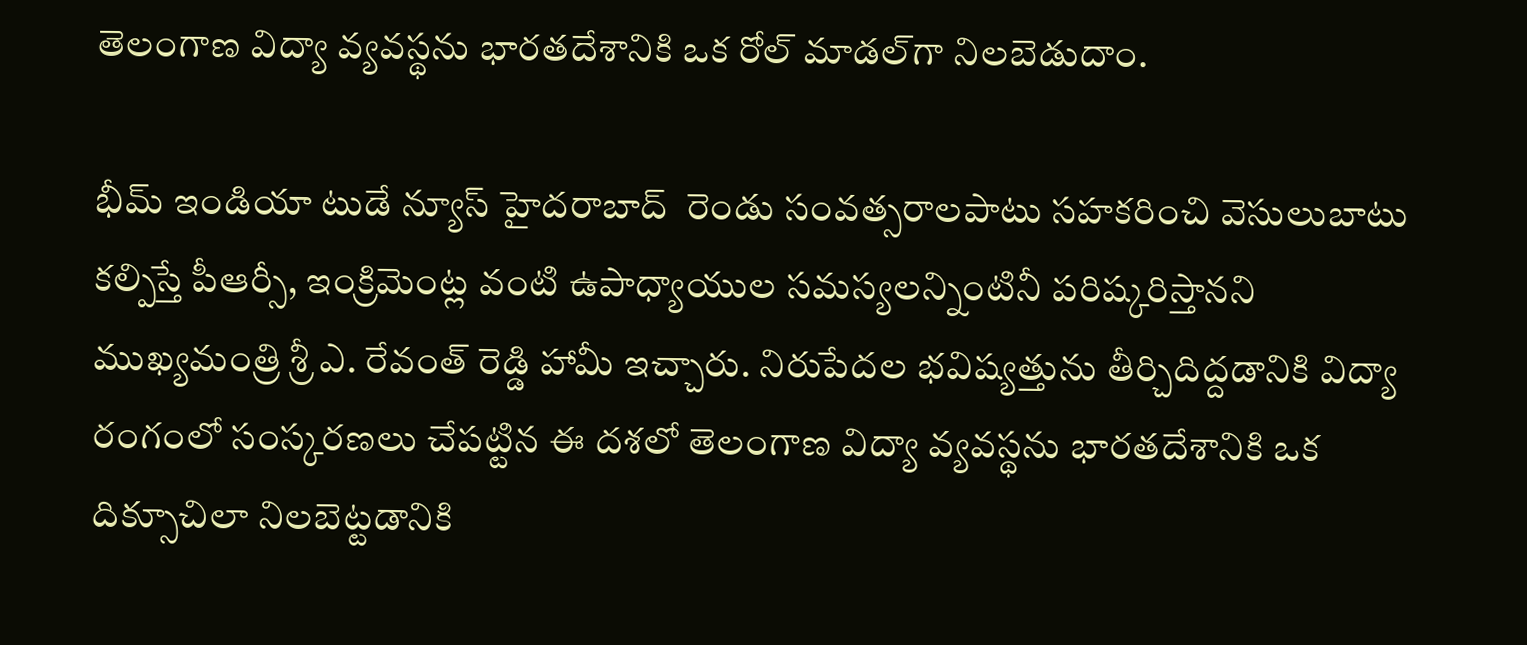తెలంగాణ విద్యా వ్యవస్థను భారతదేశానికి ఒక రోల్ మాడల్‌గా నిలబెడుదాం.

భీమ్ ఇండియా టుడే న్యూస్ హైదరాబాద్  రెండు సంవత్సరాలపాటు సహకరించి వెసులుబాటు కల్పిస్తే పీఆర్సీ, ఇంక్రిమెంట్ల వంటి ఉపాధ్యాయుల సమస్యలన్నింటినీ పరిష్కరిస్తానని ముఖ్యమంత్రి శ్రీ ఎ. రేవంత్ రెడ్డి హామీ ఇచ్చారు. నిరుపేదల భవిష్యత్తును తీర్చిదిద్దడానికి విద్యా రంగంలో సంస్కరణలు చేపట్టిన ఈ దశలో తెలంగాణ విద్యా వ్యవస్థను భారతదేశానికి ఒక దిక్సూచిలా నిలబెట్టడానికి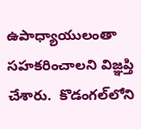ఉపాధ్యాయులంతా సహకరించాలని విజ్ఞప్తి చేశారు.  కొడంగల్‌లోని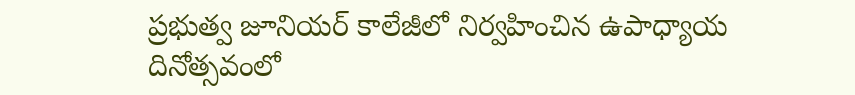ప్రభుత్వ జూనియర్ కాలేజీలో నిర్వహించిన ఉపాధ్యాయ దినోత్సవంలో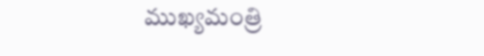ముఖ్యమంత్రి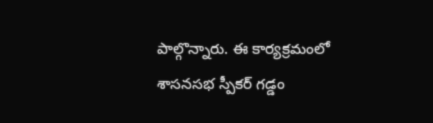పాల్గొన్నారు. ఈ కార్యక్రమంలో శాసనసభ స్పీకర్ గడ్డం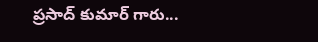ప్రసాద్ కుమార్ గారు...